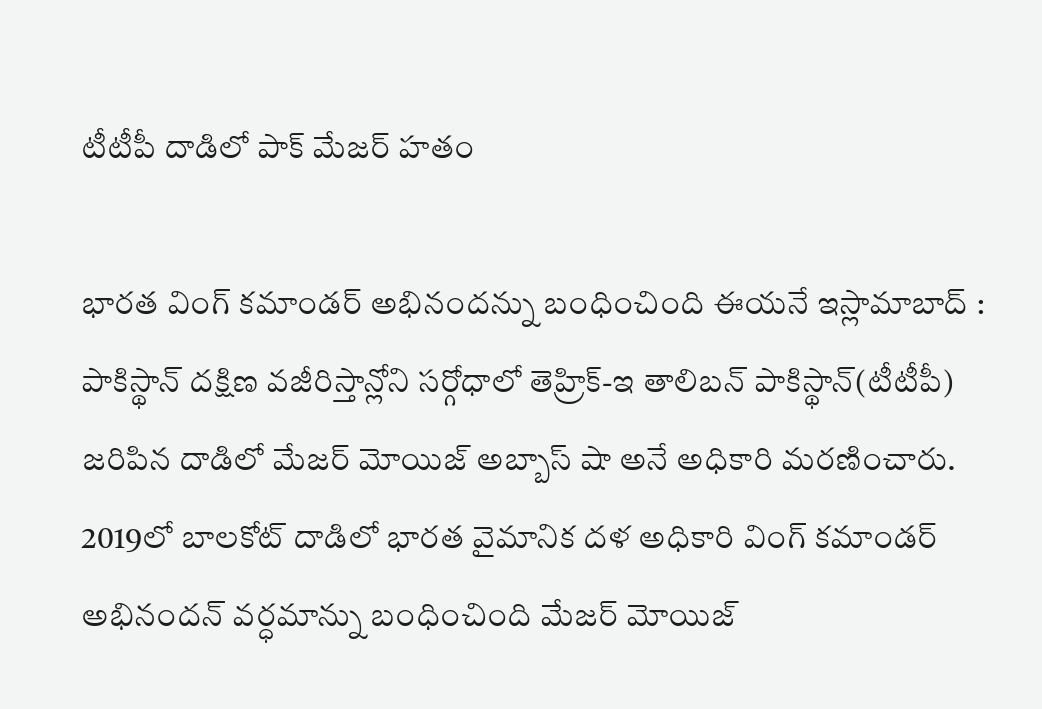టీటీపీ దాడిలో పాక్ మేజర్ హతం

భారత వింగ్ కమాండర్ అభినందన్ను బంధించింది ఈయనే ఇస్లామాబాద్ : పాకిస్థాన్ దక్షిణ వజీరిస్తాన్లోని సర్గోధాలో తెహ్రిక్-ఇ తాలిబన్ పాకిస్థాన్(టీటీపీ) జరిపిన దాడిలో మేజర్ మోయిజ్ అబ్బాస్ షా అనే అధికారి మరణించారు. 2019లో బాలకోట్ దాడిలో భారత వైమానిక దళ అధికారి వింగ్ కమాండర్ అభినందన్ వర్ధమాన్ను బంధించింది మేజర్ మోయిజ్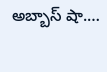అబ్బాస్ షా.…